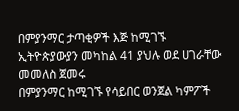በምያንማር ታጣቂዎች እጅ ከሚገኙ ኢትዮጵያውያን መካከል 41 ያህሉ ወደ ሀገራቸው መመለስ ጀመሩ
በምያንማር ከሚገኙ የሳይበር ወንጀል ካምፖች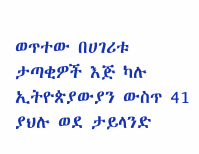ወጥተው በሀገሪቱ ታጣቂዎች እጅ ካሉ ኢትዮጵያውያን ውስጥ 41 ያህሉ ወደ ታይላንድ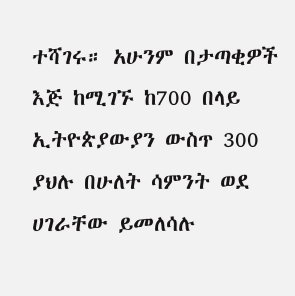ተሻገሩ። አሁንም በታጣቂዎች እጅ ከሚገኙ ከ700 በላይ ኢትዮጵያውያን ውስጥ 300 ያህሉ በሁለት ሳምንት ወደ ሀገራቸው ይመለሳሉ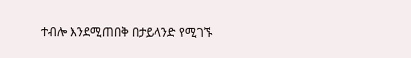ተብሎ እንደሚጠበቅ በታይላንድ የሚገኙ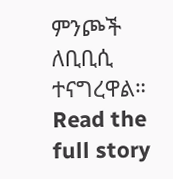ምንጮች ለቢቢሲ ተናግረዋል።
Read the full story